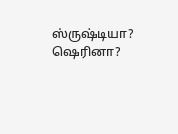ஸ்ருஷ்டியா? ஷெரினா?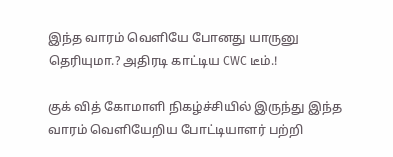இந்த வாரம் வெளியே போனது யாருனு தெரியுமா.? அதிரடி காட்டிய CWC டீம்.!

குக் வித் கோமாளி நிகழ்ச்சியில் இருந்து இந்த வாரம் வெளியேறிய போட்டியாளர் பற்றி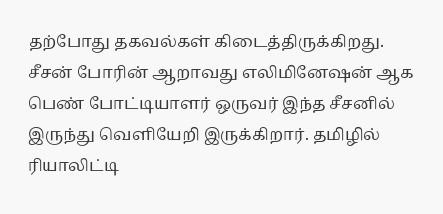தற்போது தகவல்கள் கிடைத்திருக்கிறது. சீசன் போரின் ஆறாவது எலிமினேஷன் ஆக பெண் போட்டியாளர் ஒருவர் இந்த சீசனில் இருந்து வெளியேறி இருக்கிறார். தமிழில் ரியாலிட்டி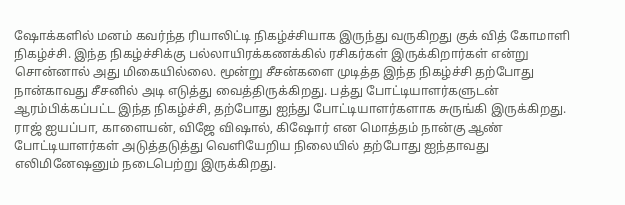ஷோக்களில் மனம் கவர்ந்த ரியாலிட்டி நிகழ்ச்சியாக இருந்து வருகிறது குக் வித் கோமாளி நிகழ்ச்சி. இந்த நிகழ்ச்சிக்கு பல்லாயிரக்கணக்கில் ரசிகர்கள் இருக்கிறார்கள் என்று சொன்னால் அது மிகையில்லை. மூன்று சீசன்களை முடித்த இந்த நிகழ்ச்சி தற்போது நான்காவது சீசனில் அடி எடுத்து வைத்திருக்கிறது. பத்து போட்டியாளர்களுடன் ஆரம்பிக்கப்பட்ட இந்த நிகழ்ச்சி, தற்போது ஐந்து போட்டியாளர்களாக சுருங்கி இருக்கிறது. ராஜ் ஐயப்பா, காளையன், விஜே விஷால், கிஷோர் என மொத்தம் நான்கு ஆண் போட்டியாளர்கள் அடுத்தடுத்து வெளியேறிய நிலையில் தற்போது ஐந்தாவது எலிமினேஷனும் நடைபெற்று இருக்கிறது.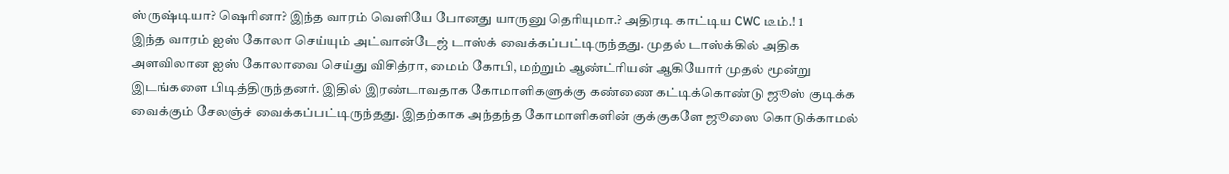ஸ்ருஷ்டியா? ஷெரினா? இந்த வாரம் வெளியே போனது யாருனு தெரியுமா.? அதிரடி காட்டிய CWC டீம்.! 1
இந்த வாரம் ஐஸ் கோலா செய்யும் அட்வான்டேஜ் டாஸ்க் வைக்கப்பட்டிருந்தது. முதல் டாஸ்க்கில் அதிக அளவிலான ஐஸ் கோலாவை செய்து விசித்ரா, மைம் கோபி, மற்றும் ஆண்ட்ரியன் ஆகியோர் முதல் மூன்று இடங்களை பிடித்திருந்தனர். இதில் இரண்டாவதாக கோமாளிகளுக்கு கண்ணை கட்டிக்கொண்டு ஜூஸ் குடிக்க வைக்கும் சேலஞ்ச் வைக்கப்பட்டிருந்தது. இதற்காக அந்தந்த கோமாளிகளின் குக்குகளே ஜூஸை கொடுக்காமல்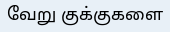வேறு குக்குகளை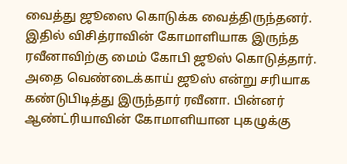வைத்து ஜூஸை கொடுக்க வைத்திருந்தனர். இதில் விசித்ராவின் கோமாளியாக இருந்த ரவீனாவிற்கு மைம் கோபி ஜூஸ் கொடுத்தார். அதை வெண்டைக்காய் ஜூஸ் என்று சரியாக கண்டுபிடித்து இருந்தார் ரவீனா. பின்னர் ஆண்ட்ரியாவின் கோமாளியான புகழுக்கு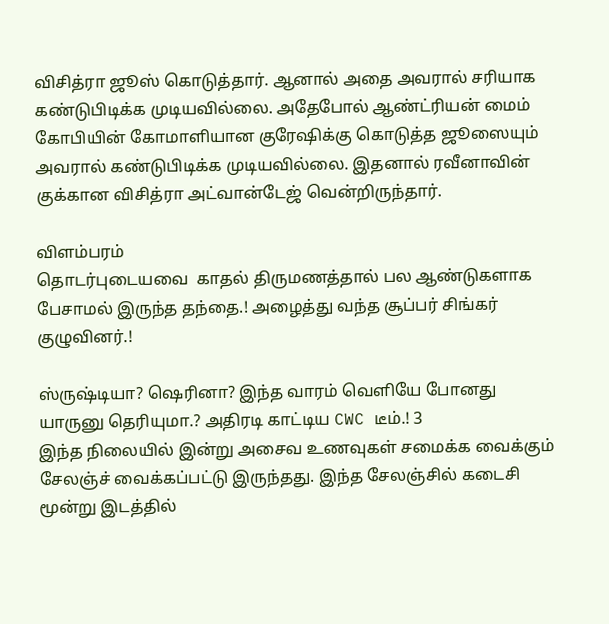விசித்ரா ஜூஸ் கொடுத்தார். ஆனால் அதை அவரால் சரியாக கண்டுபிடிக்க முடியவில்லை. அதேபோல் ஆண்ட்ரியன் மைம் கோபியின் கோமாளியான குரேஷிக்கு கொடுத்த ஜூஸையும் அவரால் கண்டுபிடிக்க முடியவில்லை. இதனால் ரவீனாவின் குக்கான விசித்ரா அட்வான்டேஜ் வென்றிருந்தார்.

விளம்பரம்
தொடர்புடையவை  காதல் திருமணத்தால் பல ஆண்டுகளாக பேசாமல் இருந்த தந்தை.! அழைத்து வந்த சூப்பர் சிங்கர் குழுவினர்.!

ஸ்ருஷ்டியா? ஷெரினா? இந்த வாரம் வெளியே போனது யாருனு தெரியுமா.? அதிரடி காட்டிய CWC டீம்.! 3
இந்த நிலையில் இன்று அசைவ உணவுகள் சமைக்க வைக்கும் சேலஞ்ச் வைக்கப்பட்டு இருந்தது. இந்த சேலஞ்சில் கடைசி மூன்று இடத்தில்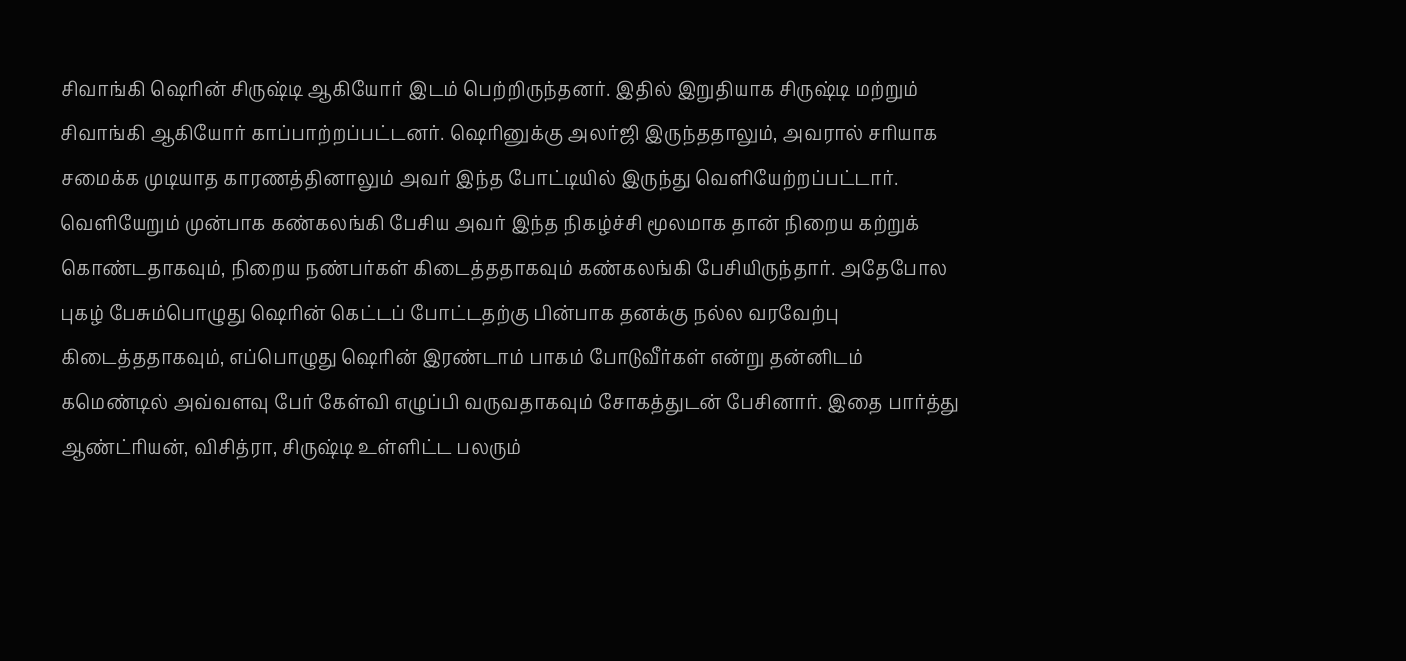சிவாங்கி ஷெரின் சிருஷ்டி ஆகியோர் இடம் பெற்றிருந்தனர். இதில் இறுதியாக சிருஷ்டி மற்றும் சிவாங்கி ஆகியோர் காப்பாற்றப்பட்டனர். ஷெரினுக்கு அலர்ஜி இருந்ததாலும், அவரால் சரியாக சமைக்க முடியாத காரணத்தினாலும் அவர் இந்த போட்டியில் இருந்து வெளியேற்றப்பட்டார். வெளியேறும் முன்பாக கண்கலங்கி பேசிய அவர் இந்த நிகழ்ச்சி மூலமாக தான் நிறைய கற்றுக் கொண்டதாகவும், நிறைய நண்பர்கள் கிடைத்ததாகவும் கண்கலங்கி பேசியிருந்தார். அதேபோல புகழ் பேசும்பொழுது ஷெரின் கெட்டப் போட்டதற்கு பின்பாக தனக்கு நல்ல வரவேற்பு கிடைத்ததாகவும், எப்பொழுது ஷெரின் இரண்டாம் பாகம் போடுவீர்கள் என்று தன்னிடம் கமெண்டில் அவ்வளவு பேர் கேள்வி எழுப்பி வருவதாகவும் சோகத்துடன் பேசினார். இதை பார்த்து ஆண்ட்ரியன், விசித்ரா, சிருஷ்டி உள்ளிட்ட பலரும்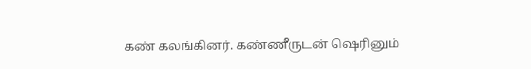கண் கலங்கினர். கண்ணீருடன் ஷெரினும்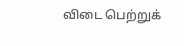விடை பெற்றுக்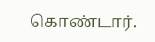கொண்டார்.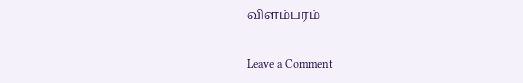விளம்பரம்

Leave a Comment